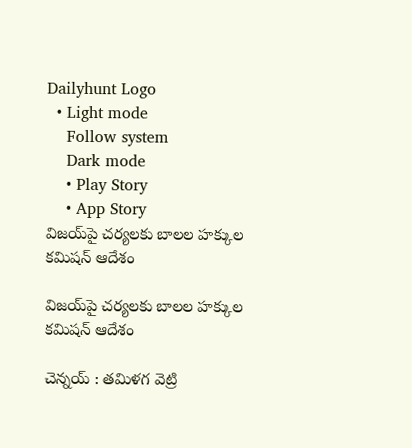Dailyhunt Logo
  • Light mode
    Follow system
    Dark mode
    • Play Story
    • App Story
విజయ్‌పై చర్యలకు బాలల హక్కుల కమిషన్‌ ఆదేశం

విజయ్‌పై చర్యలకు బాలల హక్కుల కమిషన్‌ ఆదేశం

చెన్నయ్‌ : తమిళగ వెట్రి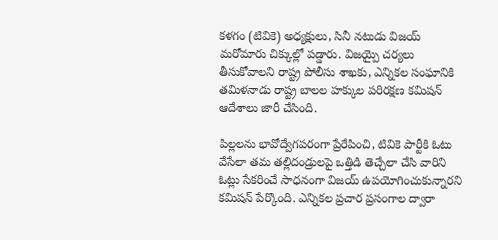కళగం (టివికె) అధ్యక్షులు, సినీ నటుడు విజయ్‌ మరోమారు చిక్కుల్లో పడ్డారు. విజయ్పై చర్యలు తీసుకోవాలని రాష్ట్ర పోలీసు శాఖకు, ఎన్నికల సంఘానికి తమిళనాడు రాష్ట్ర బాలల హక్కుల పరిరక్షణ కమిషన్ ఆదేశాలు జారీ చేసింది.

పిల్లలను భావోద్వేగపరంగా ప్రేరేపించి, టివికె పార్టీకి ఓటు వేసేలా తమ తల్లిదండ్రులపై ఒత్తిడి తెచ్చేలా చేసి వారిని ఓట్లు సేకరించే సాధనంగా విజయ్ ఉపయోగించుకున్నారని కమిషన్ పేర్కొంది. ఎన్నికల ప్రచార ప్రసంగాల ద్వారా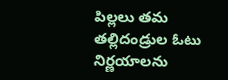పిల్లలు తమ తల్లిదండ్రుల ఓటు నిర్ణయాలను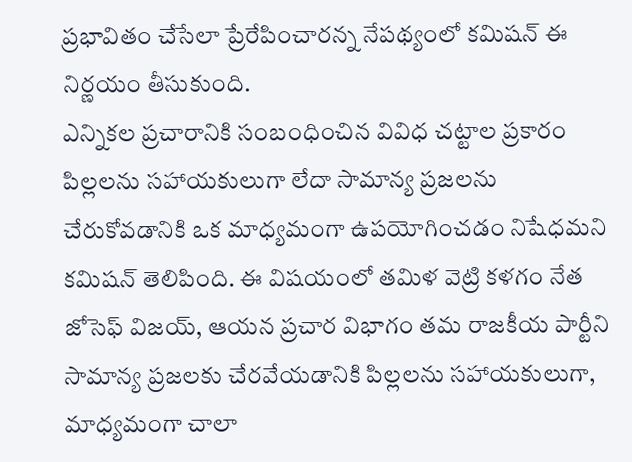ప్రభావితం చేసేలా ప్రేరేపించారన్న నేపథ్యంలో కమిషన్ ఈ నిర్ణయం తీసుకుంది.
ఎన్నికల ప్రచారానికి సంబంధించిన వివిధ చట్టాల ప్రకారం పిల్లలను సహాయకులుగా లేదా సామాన్య ప్రజలను చేరుకోవడానికి ఒక మాధ్యమంగా ఉపయోగించడం నిషేధమని కమిషన్‌ తెలిపింది. ఈ విషయంలో తమిళ వెట్రి కళగం నేత జోసెఫ్ విజయ్, ఆయన ప్రచార విభాగం తమ రాజకీయ పార్టీని సామాన్య ప్రజలకు చేరవేయడానికి పిల్లలను సహాయకులుగా, మాధ్యమంగా చాలా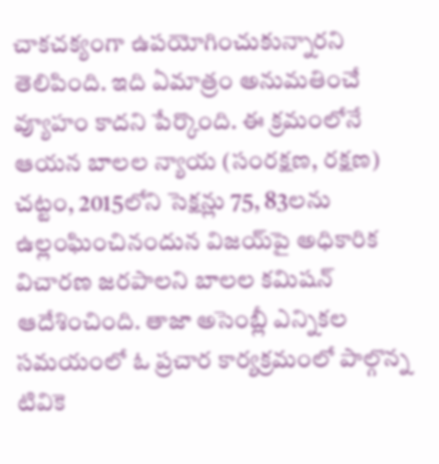చాకచక్యంగా ఉపయోగించుకున్నారని తెలిపింది. ఇది ఏమాత్రం అనుమతించే వ్యూహం కాదని పేర్కొంది. ఈ క్రమంలోనే ఆయన బాలల న్యాయ (సంరక్షణ, రక్షణ) చట్టం, 2015లోని సెక్షన్లు 75, 83లను ఉల్లంఘించినందున విజయ్‌పై అధికారిక విచారణ జరపాలని బాలల కమిషన్ ఆదేశించింది. తాజా అసెంబ్లీ ఎన్నికల సమయంలో ఓ ప్రచార కార్యక్రమంలో పాల్గొన్న టివికె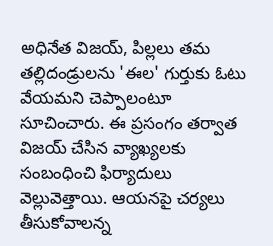అధినేత విజయ్, పిల్లలు తమ తల్లిదండ్రులను 'ఈల' గుర్తుకు ఓటు వేయమని చెప్పాలంటూ సూచించారు. ఈ ప్రసంగం తర్వాత విజయ్ చేసిన వ్యాఖ్యలకు సంబంధించి ఫిర్యాదులు వెల్లువెత్తాయి. ఆయనపై చర్యలు తీసుకోవాలన్న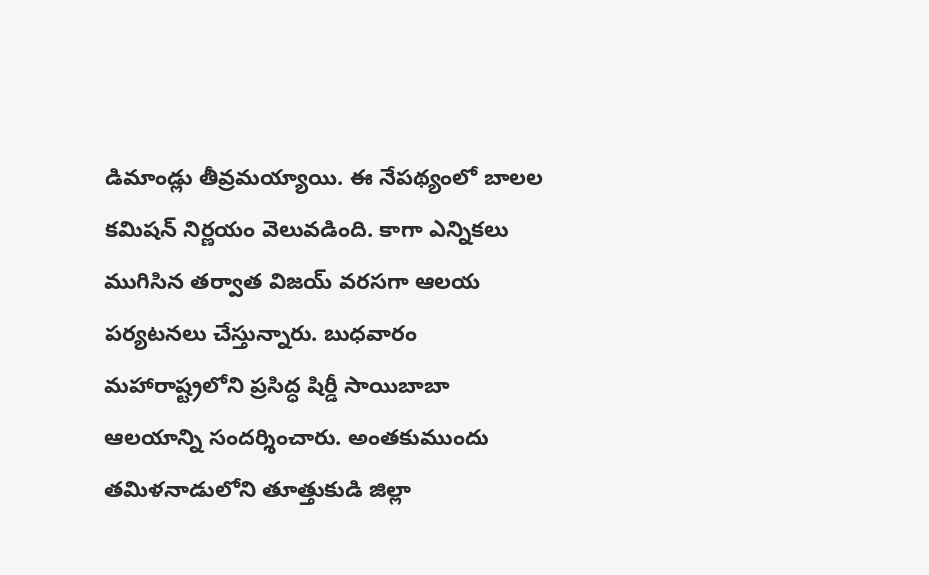డిమాండ్లు తీవ్రమయ్యాయి. ఈ నేపథ్యంలో బాలల కమిషన్‌ నిర్ణయం వెలువడింది. కాగా ఎన్నికలు ముగిసిన తర్వాత విజయ్ వరసగా ఆలయ పర్యటనలు చేస్తున్నారు. బుధవారం మహారాష్ట్రలోని ప్రసిద్ధ షిర్డీ సాయిబాబా ఆలయాన్ని సందర్శించారు. అంతకుముందు తమిళనాడులోని తూత్తుకుడి జిల్లా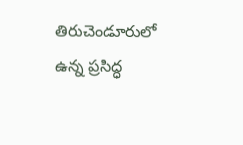తిరుచెండూరులో ఉన్న ప్రసిద్ధ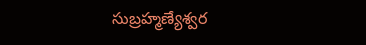సుబ్రహ్మణ్యేశ్వర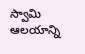స్వామి ఆలయాన్ని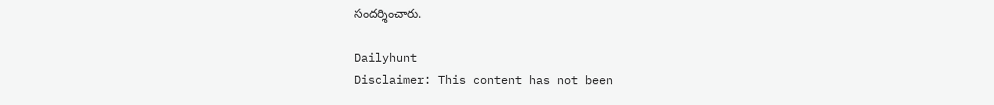సందర్శించారు.

Dailyhunt
Disclaimer: This content has not been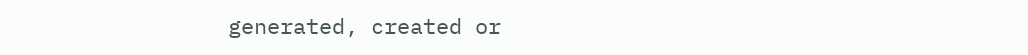generated, created or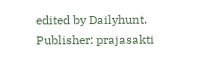edited by Dailyhunt. Publisher: prajasakti